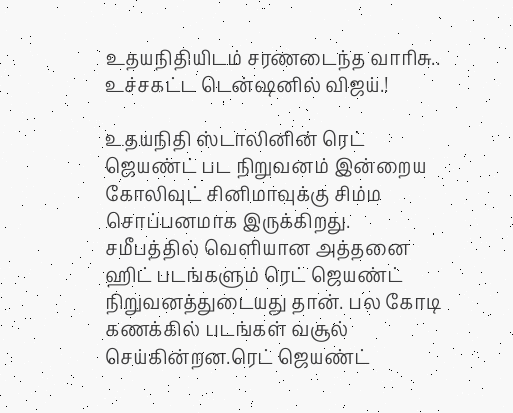உதயநிதியிடம் சரணடைந்த வாரிசு.. உச்சகட்ட டென்ஷனில் விஜய்.!

உதயநிதி ஸ்டாலினின் ரெட் ஜெயண்ட் பட நிறுவனம் இன்றைய கோலிவுட் சினிமாவுக்கு சிம்ம சொப்பனமாக இருக்கிறது. சமீபத்தில் வெளியான அத்தனை ஹிட் படங்களும் ரெட் ஜெயண்ட் நிறுவனத்துடையது தான். பல கோடி கணக்கில் படங்கள் வசூல் செய்கின்றன.ரெட் ஜெயண்ட்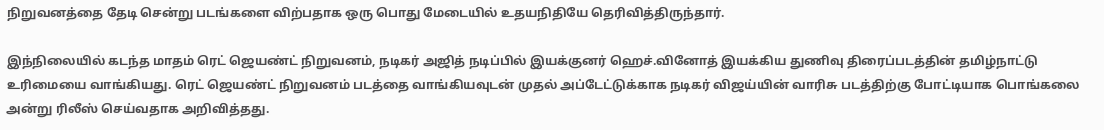நிறுவனத்தை தேடி சென்று படங்களை விற்பதாக ஒரு பொது மேடையில் உதயநிதியே தெரிவித்திருந்தார்.

இந்நிலையில் கடந்த மாதம் ரெட் ஜெயண்ட் நிறுவனம், நடிகர் அஜித் நடிப்பில் இயக்குனர் ஹெச்.வினோத் இயக்கிய துணிவு திரைப்படத்தின் தமிழ்நாட்டு உரிமையை வாங்கியது. ரெட் ஜெயண்ட் நிறுவனம் படத்தை வாங்கியவுடன் முதல் அப்டேட்டுக்காக நடிகர் விஜய்யின் வாரிசு படத்திற்கு போட்டியாக பொங்கலை அன்று ரிலீஸ் செய்வதாக அறிவித்தது.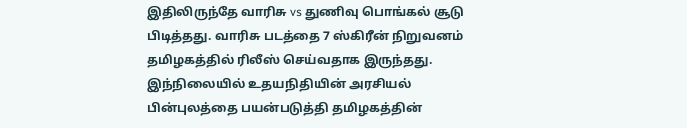இதிலிருந்தே வாரிசு vs துணிவு பொங்கல் சூடு பிடித்தது. வாரிசு படத்தை 7 ஸ்கிரீன் நிறுவனம் தமிழகத்தில் ரிலீஸ் செய்வதாக இருந்தது. இந்நிலையில் உதயநிதியின் அரசியல் பின்புலத்தை பயன்படுத்தி தமிழகத்தின்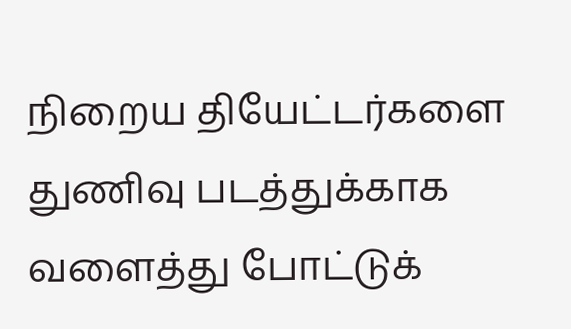நிறைய தியேட்டர்களை துணிவு படத்துக்காக வளைத்து போட்டுக்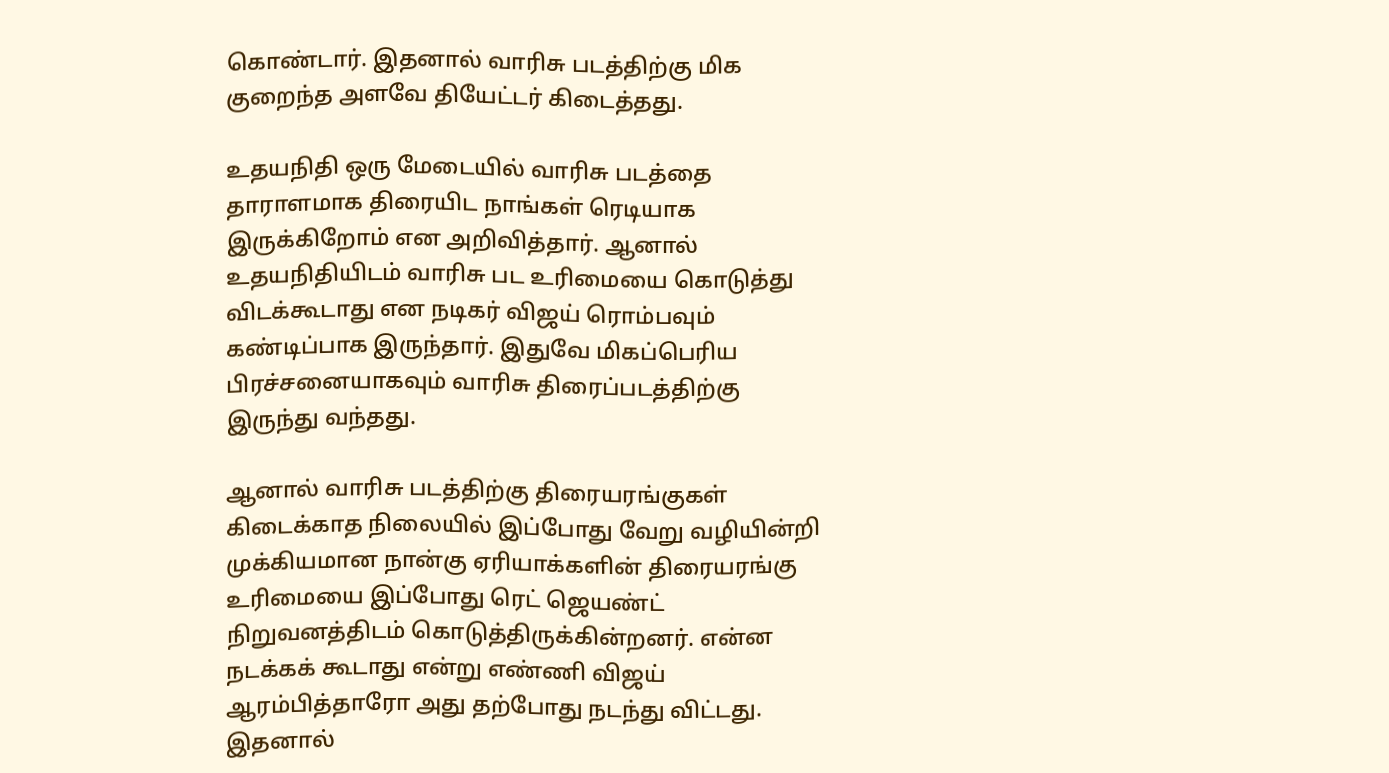கொண்டார். இதனால் வாரிசு படத்திற்கு மிக குறைந்த அளவே தியேட்டர் கிடைத்தது.

உதயநிதி ஒரு மேடையில் வாரிசு படத்தை தாராளமாக திரையிட நாங்கள் ரெடியாக இருக்கிறோம் என அறிவித்தார். ஆனால் உதயநிதியிடம் வாரிசு பட உரிமையை கொடுத்து விடக்கூடாது என நடிகர் விஜய் ரொம்பவும் கண்டிப்பாக இருந்தார். இதுவே மிகப்பெரிய பிரச்சனையாகவும் வாரிசு திரைப்படத்திற்கு இருந்து வந்தது.

ஆனால் வாரிசு படத்திற்கு திரையரங்குகள் கிடைக்காத நிலையில் இப்போது வேறு வழியின்றி முக்கியமான நான்கு ஏரியாக்களின் திரையரங்கு உரிமையை இப்போது ரெட் ஜெயண்ட் நிறுவனத்திடம் கொடுத்திருக்கின்றனர். என்ன நடக்கக் கூடாது என்று எண்ணி விஜய் ஆரம்பித்தாரோ அது தற்போது நடந்து விட்டது. இதனால்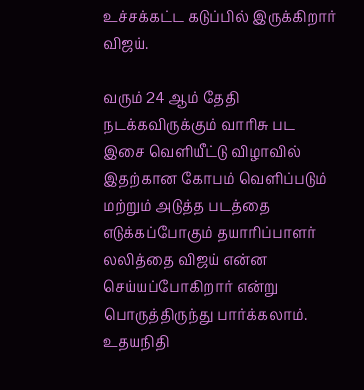உச்சக்கட்ட கடுப்பில் இருக்கிறார் விஜய்.

வரும் 24 ஆம் தேதி நடக்கவிருக்கும் வாரிசு பட இசை வெளியீட்டு விழாவில் இதற்கான கோபம் வெளிப்படும் மற்றும் அடுத்த படத்தை எடுக்கப்போகும் தயாரிப்பாளர் லலித்தை விஜய் என்ன செய்யப்போகிறார் என்று பொருத்திருந்து பார்க்கலாம். உதயநிதி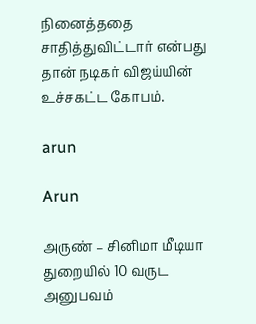நினைத்ததை சாதித்துவிட்டார் என்பது தான் நடிகர் விஜய்யின் உச்சகட்ட கோபம்.

arun

Arun

அருண் – சினிமா மீடியா துறையில் 10 வருட அனுபவம்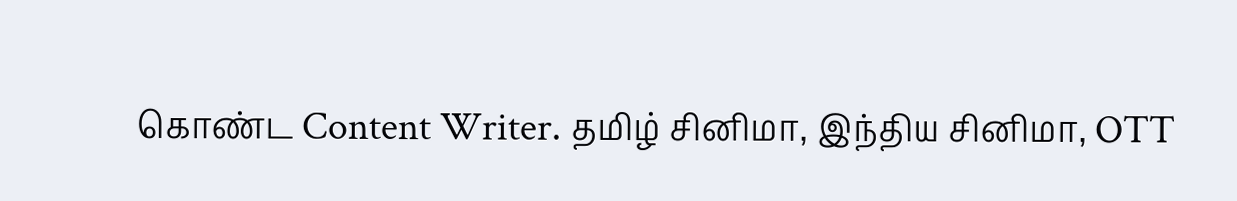கொண்ட Content Writer. தமிழ் சினிமா, இந்திய சினிமா, OTT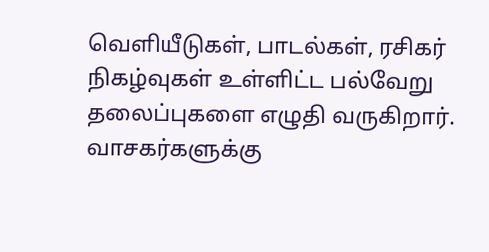வெளியீடுகள், பாடல்கள், ரசிகர் நிகழ்வுகள் உள்ளிட்ட பல்வேறு தலைப்புகளை எழுதி வருகிறார். வாசகர்களுக்கு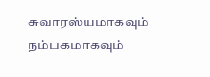சுவாரஸ்யமாகவும் நம்பகமாகவும்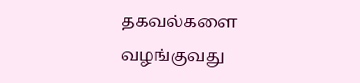தகவல்களை வழங்குவது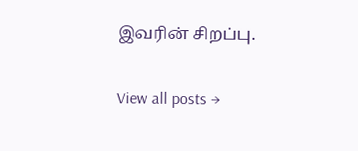இவரின் சிறப்பு.

View all posts →